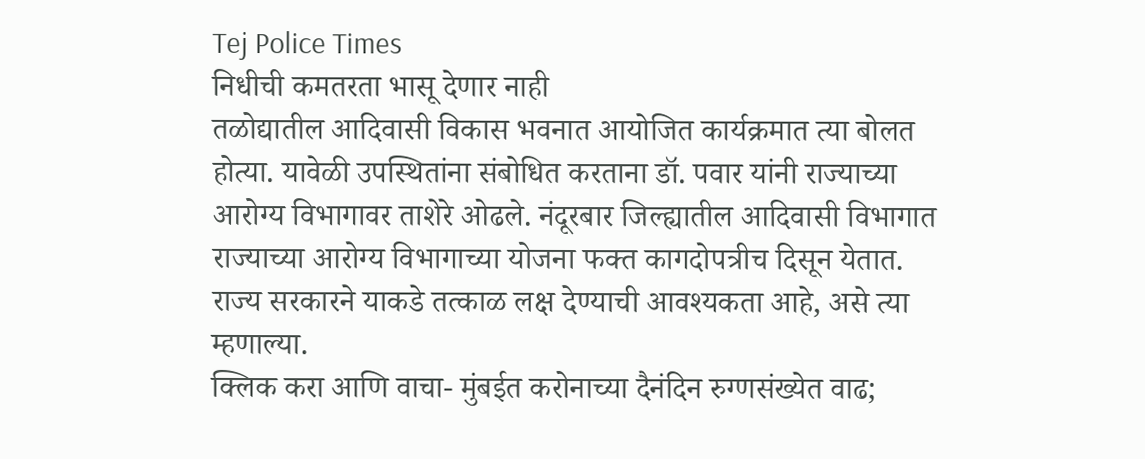Tej Police Times
निधीची कमतरता भासू देणार नाही
तळोद्यातील आदिवासी विकास भवनात आयोजित कार्यक्रमात त्या बोलत होत्या. यावेळी उपस्थितांना संबोधित करताना डॉ. पवार यांनी राज्याच्या आरोग्य विभागावर ताशेरे ओढले. नंदूरबार जिल्ह्यातील आदिवासी विभागात राज्याच्या आरोग्य विभागाच्या योजना फक्त कागदोपत्रीच दिसून येतात. राज्य सरकारने याकडे तत्काळ लक्ष देण्याची आवश्यकता आहे, असे त्या म्हणाल्या.
क्लिक करा आणि वाचा- मुंबईत करोनाच्या दैनंदिन रुग्णसंख्येत वाढ;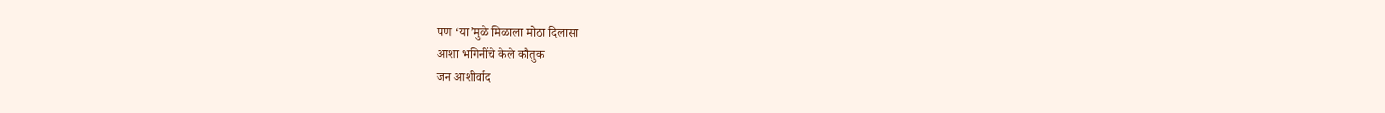पण ‘या’मुळे मिळाला मोठा दिलासा
आशा भगिनींचे केले कौतुक
जन आशीर्वाद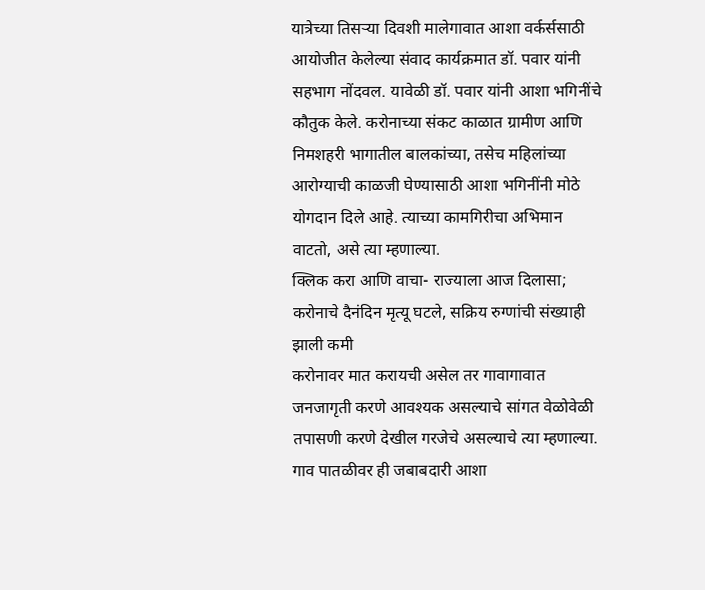यात्रेच्या तिसऱ्या दिवशी मालेगावात आशा वर्कर्ससाठी आयोजीत केलेल्या संवाद कार्यक्रमात डॉ. पवार यांनी सहभाग नोंदवल. यावेळी डॉ. पवार यांनी आशा भगिनींचे कौतुक केले. करोनाच्या संकट काळात ग्रामीण आणि निमशहरी भागातील बालकांच्या, तसेच महिलांच्या आरोग्याची काळजी घेण्यासाठी आशा भगिनींनी मोठे योगदान दिले आहे. त्याच्या कामगिरीचा अभिमान वाटतो, असे त्या म्हणाल्या.
क्लिक करा आणि वाचा- राज्याला आज दिलासा; करोनाचे दैनंदिन मृत्यू घटले, सक्रिय रुग्णांची संख्याही झाली कमी
करोनावर मात करायची असेल तर गावागावात जनजागृती करणे आवश्यक असल्याचे सांगत वेळोवेळी तपासणी करणे देखील गरजेचे असल्याचे त्या म्हणाल्या. गाव पातळीवर ही जबाबदारी आशा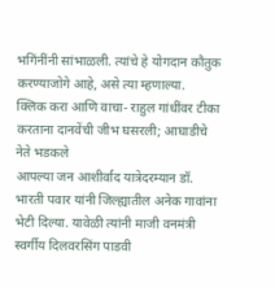भगिंनींनी सांभाळली. त्यांचे हे योगदान कौतुक करण्याजोगे आहे, असे त्या म्हणाल्या.
क्लिक करा आणि वाचा- राहुल गांधींवर टीका करताना दानवेंची जीभ घसरली; आघाडीचे नेते भडकले
आपल्या जन आशीर्वाद यात्रेदरम्यान डॉ. भारती पवार यांनी जिल्ह्यातील अनेक गावांना भेटी दिल्या. यावेळी त्यांनी माजी वनमंत्री स्वर्गीय दिलवरसिंग पाडवी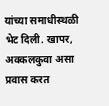यांच्या समाधीस्थळी भेट दिली. खापर, अक्कलकुवा असा प्रवास करत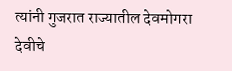त्यांनी गुजरात राज्यातील देवमोगरा देवीचे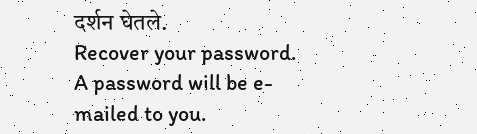दर्शन घेतले.
Recover your password.
A password will be e-mailed to you.